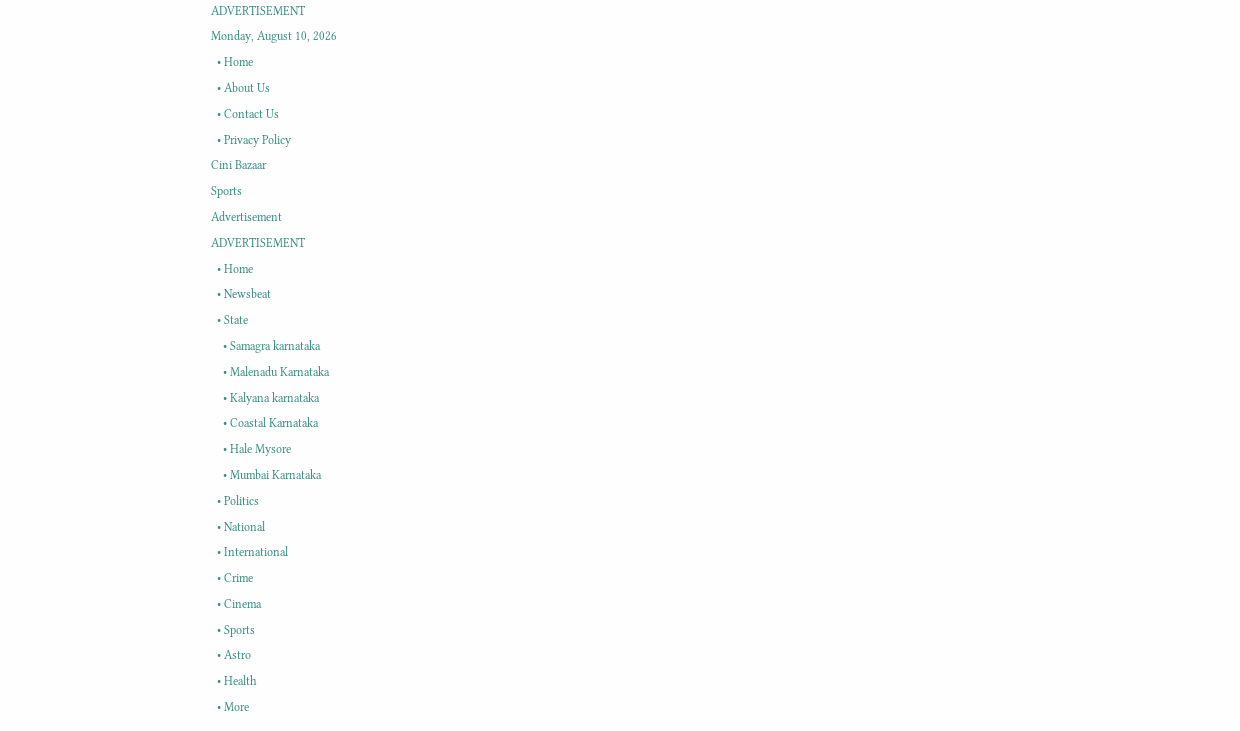ADVERTISEMENT
Monday, August 10, 2026
  • Home
  • About Us
  • Contact Us
  • Privacy Policy
Cini Bazaar
Sports
Advertisement
ADVERTISEMENT
  • Home
  • Newsbeat
  • State
    • Samagra karnataka
    • Malenadu Karnataka
    • Kalyana karnataka
    • Coastal Karnataka
    • Hale Mysore
    • Mumbai Karnataka
  • Politics
  • National
  • International
  • Crime
  • Cinema
  • Sports
  • Astro
  • Health
  • More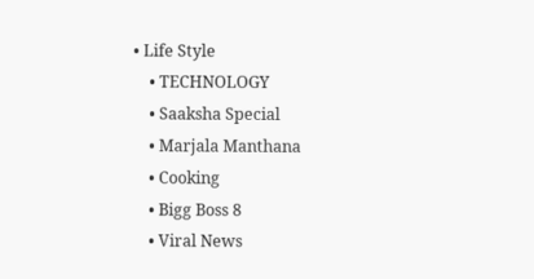• Life Style
    • TECHNOLOGY
    • Saaksha Special
    • Marjala Manthana
    • Cooking
    • Bigg Boss 8
    • Viral News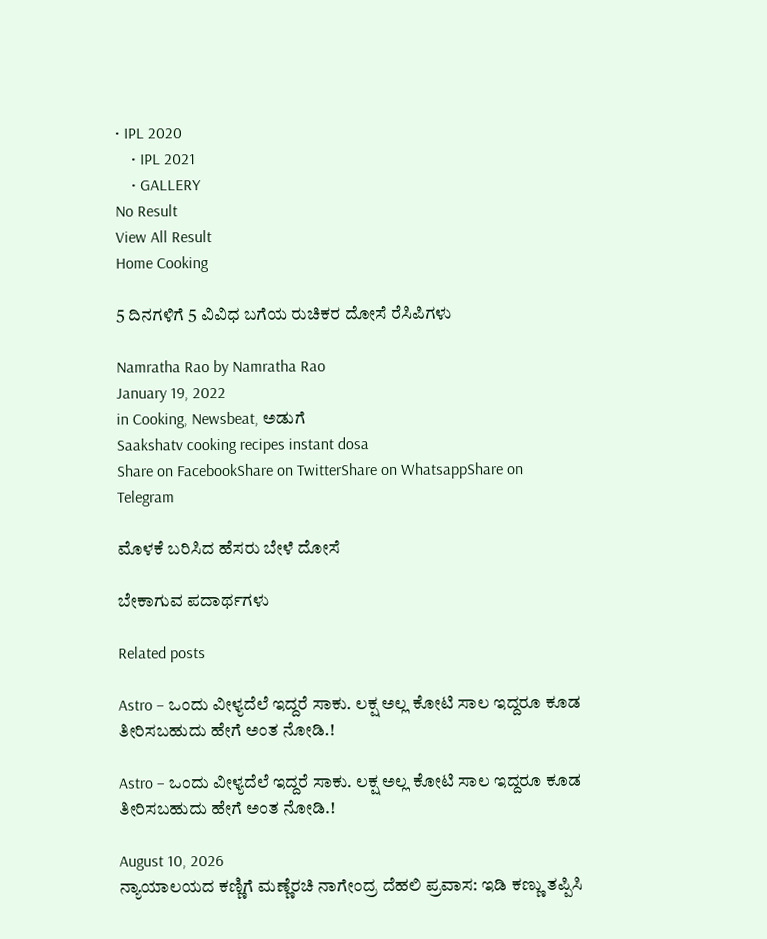• IPL 2020
    • IPL 2021
    • GALLERY
No Result
View All Result
Home Cooking

5 ದಿನಗಳಿಗೆ 5 ವಿವಿಧ ಬಗೆಯ ರುಚಿಕರ ದೋಸೆ ರೆಸಿಪಿಗಳು

Namratha Rao by Namratha Rao
January 19, 2022
in Cooking, Newsbeat, ಅಡುಗೆ
Saakshatv cooking recipes instant dosa
Share on FacebookShare on TwitterShare on WhatsappShare on Telegram

ಮೊಳಕೆ ಬರಿಸಿದ ಹೆಸರು ಬೇಳೆ ದೋಸೆ

ಬೇಕಾಗುವ ಪದಾರ್ಥಗಳು

Related posts

Astro – ಒಂದು ವೀಳ್ಯದೆಲೆ ಇದ್ದರೆ ಸಾಕು. ಲಕ್ಷ ಅಲ್ಲ ಕೋಟಿ ಸಾಲ ಇದ್ದರೂ ಕೂಡ ತೀರಿಸಬಹುದು ಹೇಗೆ ಅಂತ ನೋಡಿ.!

Astro – ಒಂದು ವೀಳ್ಯದೆಲೆ ಇದ್ದರೆ ಸಾಕು. ಲಕ್ಷ ಅಲ್ಲ ಕೋಟಿ ಸಾಲ ಇದ್ದರೂ ಕೂಡ ತೀರಿಸಬಹುದು ಹೇಗೆ ಅಂತ ನೋಡಿ.!

August 10, 2026
ನ್ಯಾಯಾಲಯದ ಕಣ್ಣಿಗೆ ಮಣ್ಣೆರಚಿ ನಾಗೇಂದ್ರ ದೆಹಲಿ ಪ್ರವಾಸ: ಇಡಿ ಕಣ್ಣು ತಪ್ಪಿಸಿ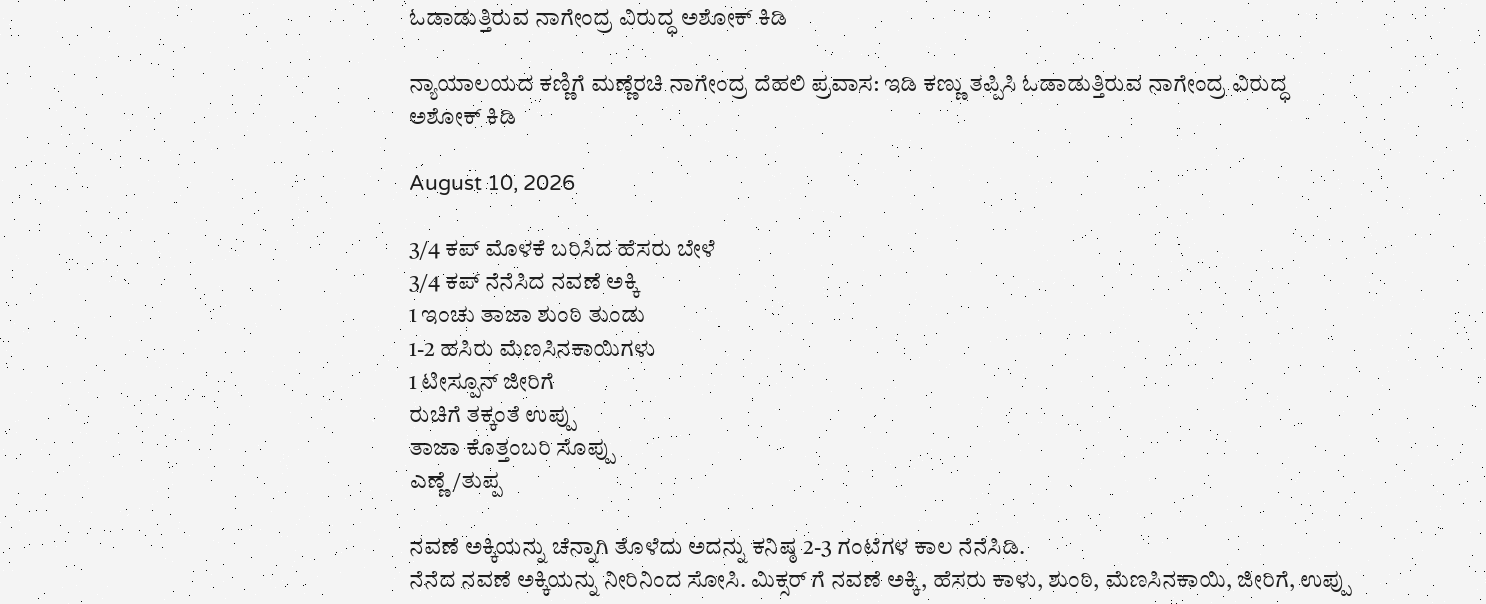ಓಡಾಡುತ್ತಿರುವ ನಾಗೇಂದ್ರ ವಿರುದ್ಧ ಅಶೋಕ್ ಕಿಡಿ

ನ್ಯಾಯಾಲಯದ ಕಣ್ಣಿಗೆ ಮಣ್ಣೆರಚಿ ನಾಗೇಂದ್ರ ದೆಹಲಿ ಪ್ರವಾಸ: ಇಡಿ ಕಣ್ಣು ತಪ್ಪಿಸಿ ಓಡಾಡುತ್ತಿರುವ ನಾಗೇಂದ್ರ ವಿರುದ್ಧ ಅಶೋಕ್ ಕಿಡಿ

August 10, 2026

3/4 ಕಪ್ ಮೊಳಕೆ ಬರಿಸಿದ ಹೆಸರು ಬೇಳೆ
3/4 ಕಪ್ ನೆನೆಸಿದ ನವಣೆ ಅಕ್ಕಿ
1 ಇಂಚು ತಾಜಾ ಶುಂಠಿ ತುಂಡು
1-2 ಹಸಿರು ಮೆಣಸಿನಕಾಯಿಗಳು
1 ಟೀಸ್ಪೂನ್ ಜೀರಿಗೆ
ರುಚಿಗೆ ತಕ್ಕಂತೆ ಉಪ್ಪು
ತಾಜಾ ಕೊತ್ತಂಬರಿ ಸೊಪ್ಪು
ಎಣ್ಣೆ/ತುಪ್ಪ

ನವಣೆ ಅಕ್ಕಿಯನ್ನು ಚೆನ್ನಾಗಿ ತೊಳೆದು ಅದನ್ನು ಕನಿಷ್ಠ 2-3 ಗಂಟೆಗಳ ಕಾಲ ನೆನೆಸಿಡಿ.
ನೆನೆದ ನವಣೆ ಅಕ್ಕಿಯನ್ನು ನೀರಿನಿಂದ ಸೋಸಿ. ಮಿಕ್ಸರ್ ಗೆ ನವಣೆ ಅಕ್ಕಿ, ಹೆಸರು ಕಾಳು, ಶುಂಠಿ, ಮೆಣಸಿನಕಾಯಿ, ಜೀರಿಗೆ, ಉಪ್ಪು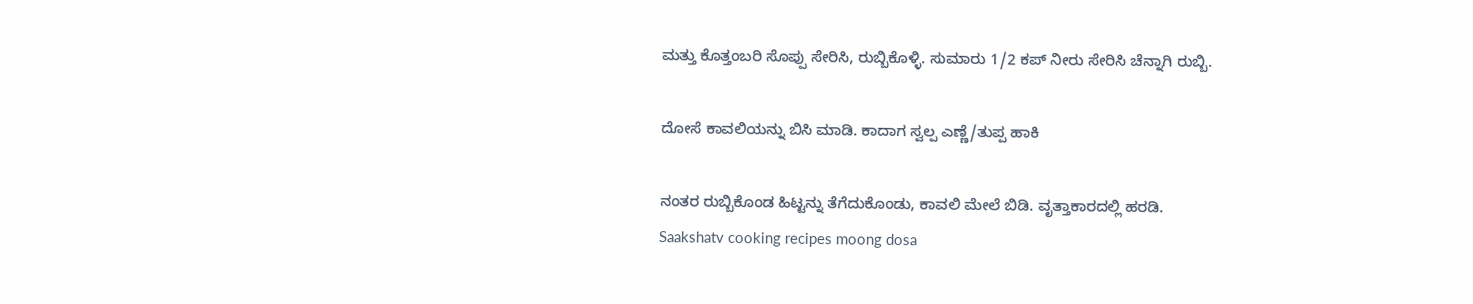ಮತ್ತು ಕೊತ್ತಂಬರಿ ಸೊಪ್ಪು ಸೇರಿಸಿ, ರುಬ್ಬಿಕೊಳ್ಳಿ. ಸುಮಾರು 1/2 ಕಪ್ ನೀರು ಸೇರಿಸಿ ಚೆನ್ನಾಗಿ ರುಬ್ಬಿ.

ದೋಸೆ ಕಾವಲಿಯನ್ನು ಬಿಸಿ ಮಾಡಿ. ಕಾದಾಗ ಸ್ವಲ್ಪ ಎಣ್ಣೆ/ತುಪ್ಪ ಹಾಕಿ

ನಂತರ ರುಬ್ಬಿಕೊಂಡ ಹಿಟ್ಟನ್ನು ತೆಗೆದುಕೊಂಡು, ಕಾವಲಿ ಮೇಲೆ ಬಿಡಿ. ವೃತ್ತಾಕಾರದಲ್ಲಿ ಹರಡಿ.
Saakshatv cooking recipes moong dosa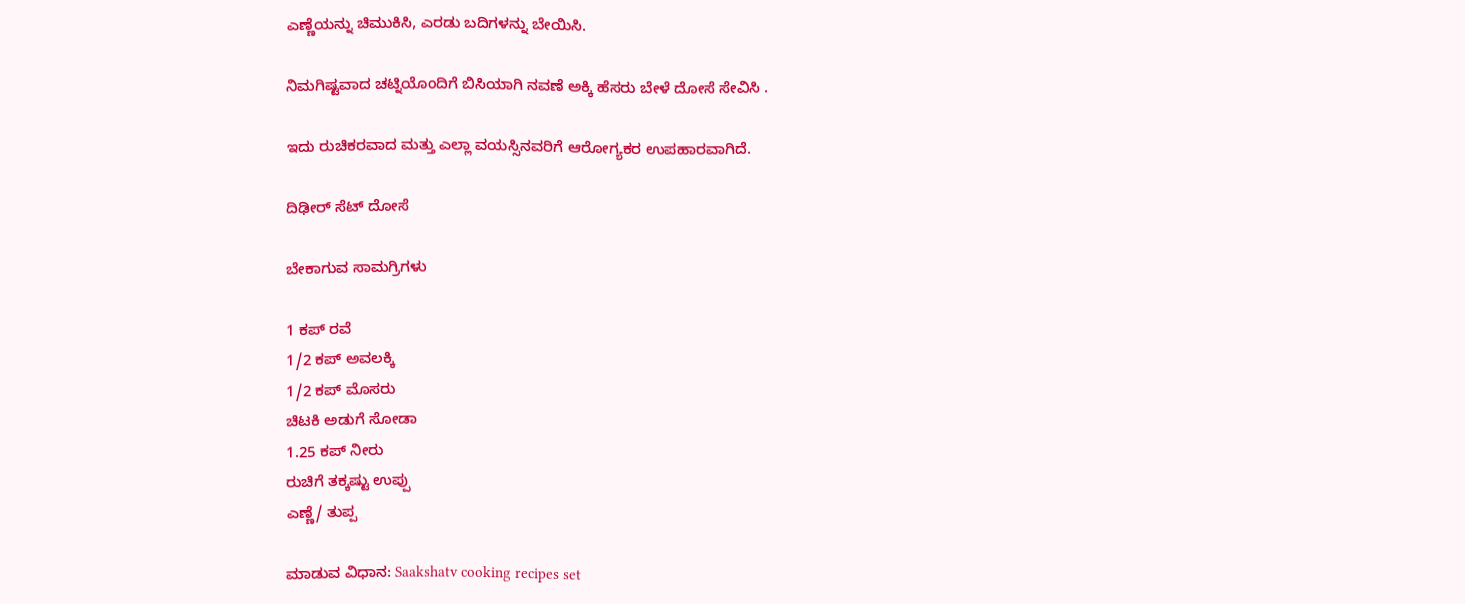ಎಣ್ಣೆಯನ್ನು ಚಿಮುಕಿಸಿ, ಎರಡು ಬದಿಗಳನ್ನು ಬೇಯಿಸಿ.

ನಿಮಗಿಷ್ಟವಾದ ಚಟ್ನಿಯೊಂದಿಗೆ ಬಿಸಿಯಾಗಿ ನವಣೆ ಅಕ್ಕಿ ಹೆಸರು ಬೇಳೆ ದೋಸೆ ಸೇವಿಸಿ .

ಇದು ರುಚಿಕರವಾದ ಮತ್ತು ಎಲ್ಲಾ ವಯಸ್ಸಿನವರಿಗೆ ಆರೋಗ್ಯಕರ ಉಪಹಾರವಾಗಿದೆ.

ದಿಢೀರ್ ಸೆಟ್ ದೋಸೆ

ಬೇಕಾಗುವ ಸಾಮಗ್ರಿಗಳು

1 ಕಪ್ ರವೆ
1/2 ಕಪ್ ಅವಲಕ್ಕಿ
1/2 ಕಪ್ ಮೊಸರು
ಚಿಟಕಿ ಅಡುಗೆ ಸೋಡಾ
1.25 ಕಪ್ ನೀರು
ರುಚಿಗೆ ತಕ್ಕಷ್ಟು ಉಪ್ಪು
ಎಣ್ಣೆ/ ತುಪ್ಪ

ಮಾಡುವ ವಿಧಾನ: Saakshatv cooking recipes set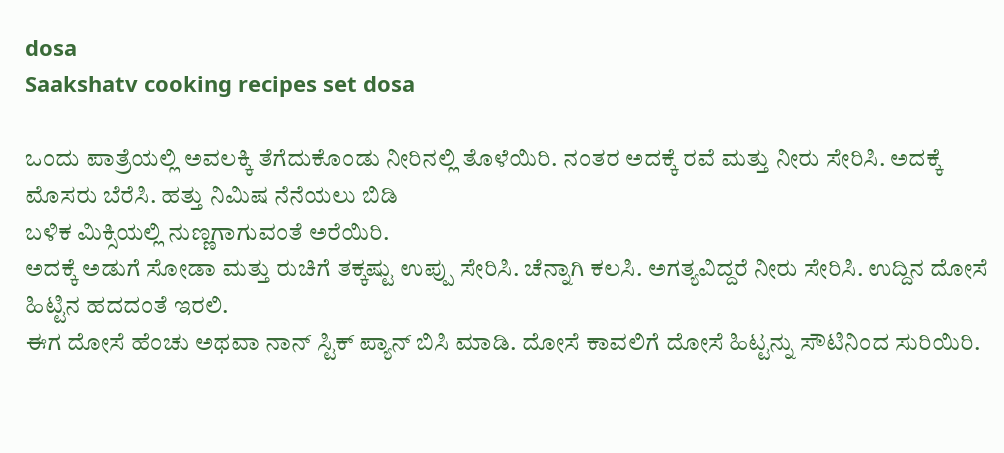dosa
Saakshatv cooking recipes set dosa

ಒಂದು ಪಾತ್ರೆಯಲ್ಲಿ ಅವಲಕ್ಕಿ ತೆಗೆದುಕೊಂಡು ನೀರಿನಲ್ಲಿ ತೊಳೆಯಿರಿ. ನಂತರ ಅದಕ್ಕೆ ರವೆ ಮತ್ತು ನೀರು ಸೇರಿಸಿ. ಅದಕ್ಕೆ ಮೊಸರು ಬೆರೆಸಿ. ಹತ್ತು ನಿಮಿಷ ನೆನೆಯಲು ಬಿಡಿ
ಬಳಿಕ ಮಿಕ್ಸಿಯಲ್ಲಿ ನುಣ್ಣಗಾಗುವಂತೆ ಅರೆಯಿರಿ.
ಅದಕ್ಕೆ ಅಡುಗೆ ಸೋಡಾ ಮತ್ತು ರುಚಿಗೆ ತಕ್ಕಷ್ಟು ಉಪ್ಪು ಸೇರಿಸಿ. ಚೆನ್ನಾಗಿ ಕಲಸಿ. ಅಗತ್ಯವಿದ್ದರೆ ನೀರು ಸೇರಿಸಿ. ಉದ್ದಿನ ದೋಸೆ ಹಿಟ್ಟಿನ ಹದದಂತೆ ಇರಲಿ.
ಈಗ ದೋಸೆ ಹೆಂಚು ಅಥವಾ ನಾನ್ ಸ್ಟಿಕ್ ಪ್ಯಾನ್ ಬಿಸಿ ಮಾಡಿ. ದೋಸೆ ಕಾವಲಿಗೆ ದೋಸೆ ಹಿಟ್ಟನ್ನು ಸೌಟಿನಿಂದ ಸುರಿಯಿರಿ.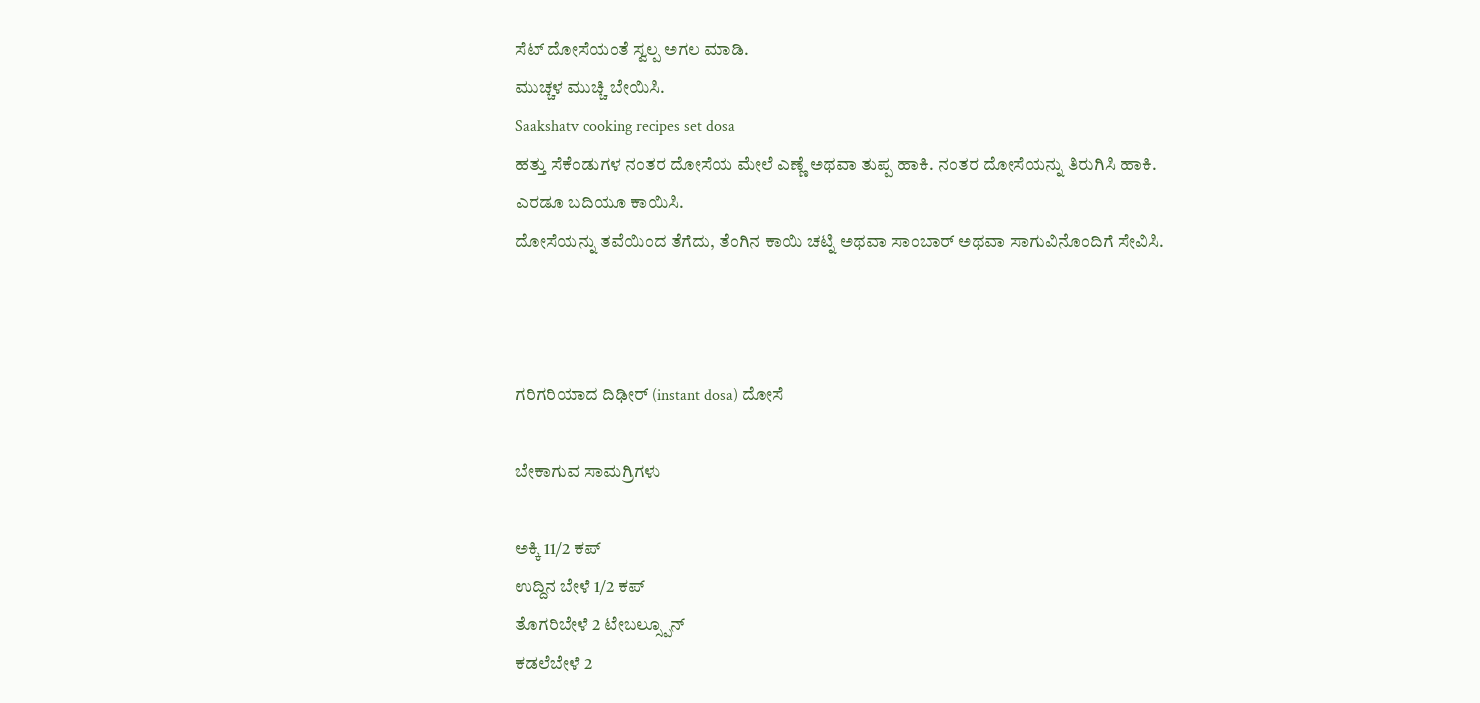ಸೆಟ್ ದೋಸೆಯಂತೆ ಸ್ವಲ್ಪ ಅಗಲ ಮಾಡಿ.
ಮುಚ್ಚಳ ಮುಚ್ಚಿ ಬೇಯಿಸಿ.
Saakshatv cooking recipes set dosa
ಹತ್ತು ಸೆಕೆಂಡುಗಳ ನಂತರ ದೋಸೆಯ ಮೇಲೆ ಎಣ್ಣೆ ಅಥವಾ ತುಪ್ಪ ಹಾಕಿ. ನಂತರ ದೋಸೆಯನ್ನು ತಿರುಗಿಸಿ ಹಾಕಿ. ಎರಡೂ ಬದಿಯೂ ಕಾಯಿಸಿ.
ದೋಸೆಯನ್ನು ತವೆಯಿಂದ ತೆಗೆದು, ತೆಂಗಿನ ಕಾಯಿ ಚಟ್ನಿ ಅಥವಾ ಸಾಂಬಾರ್ ಅಥವಾ ಸಾಗುವಿನೊಂದಿಗೆ ಸೇವಿಸಿ.



ಗರಿಗರಿಯಾದ ದಿಢೀರ್ (instant dosa) ದೋಸೆ

ಬೇಕಾಗುವ ಸಾಮಗ್ರಿಗಳು

ಅಕ್ಕಿ 11/2 ಕಪ್
ಉದ್ದಿನ ಬೇಳೆ 1/2 ಕಪ್
ತೊಗರಿಬೇಳೆ 2 ಟೇಬಲ್ಸ್ಪೂನ್
ಕಡಲೆಬೇಳೆ 2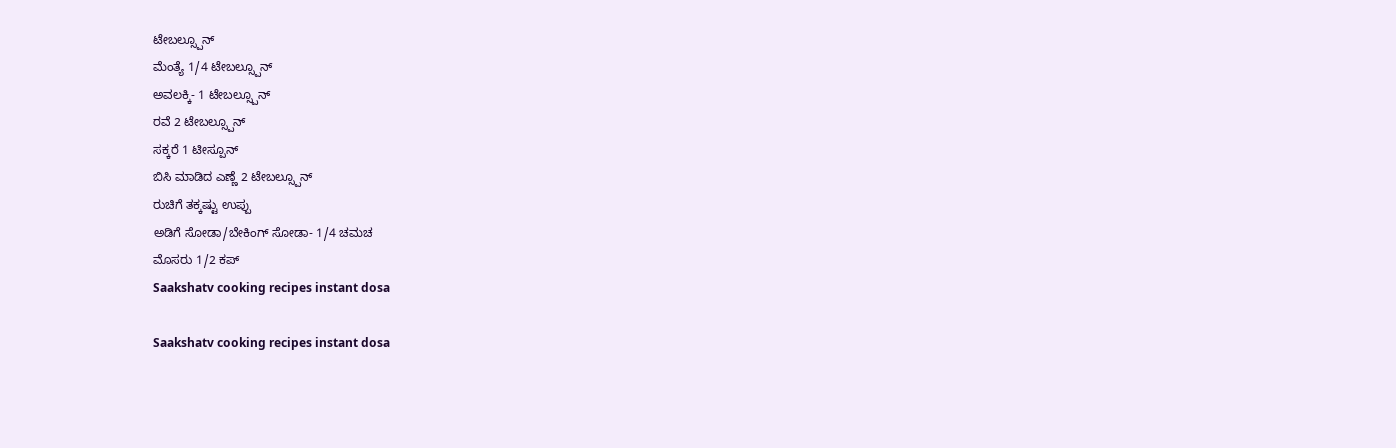ಟೇಬಲ್ಸ್ಪೂನ್
ಮೆಂತ್ಯೆ 1/4 ಟೇಬಲ್ಸ್ಪೂನ್
ಅವಲಕ್ಕಿ- 1 ಟೇಬಲ್ಸ್ಪೂನ್
ರವೆ 2 ಟೇಬಲ್ಸ್ಪೂನ್
ಸಕ್ಕರೆ 1 ಟೀಸ್ಪೂನ್
ಬಿಸಿ ಮಾಡಿದ ಎಣ್ಣೆ 2 ಟೇಬಲ್ಸ್ಪೂನ್
ರುಚಿಗೆ ತಕ್ಕಷ್ಟು ಉಪ್ಪು
ಅಡಿಗೆ ಸೋಡಾ/ಬೇಕಿಂಗ್ ಸೋಡಾ- 1/4 ಚಮಚ
ಮೊಸರು 1/2 ಕಪ್
Saakshatv cooking recipes instant dosa

Saakshatv cooking recipes instant dosa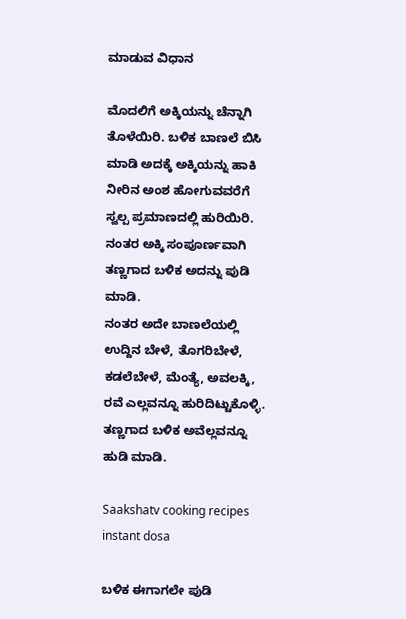ಮಾಡುವ ವಿಧಾನ

ಮೊದಲಿಗೆ ಅಕ್ಕಿಯನ್ನು ಚೆನ್ನಾಗಿ ತೊಳೆಯಿರಿ. ಬಳಿಕ ಬಾಣಲೆ ಬಿಸಿ ಮಾಡಿ ಅದಕ್ಕೆ ಅಕ್ಕಿಯನ್ನು ಹಾಕಿ ನೀರಿನ ಅಂಶ ಹೋಗುವವರೆಗೆ ಸ್ವಲ್ಪ ಪ್ರಮಾಣದಲ್ಲಿ ಹುರಿಯಿರಿ. ನಂತರ ಅಕ್ಕಿ ಸಂಪೂರ್ಣವಾಗಿ ತಣ್ಣಗಾದ ಬಳಿಕ ಅದನ್ನು ಪುಡಿ ಮಾಡಿ.
ನಂತರ ಅದೇ ಬಾಣಲೆಯಲ್ಲಿ ಉದ್ದಿನ ಬೇಳೆ, ತೊಗರಿಬೇಳೆ, ಕಡಲೆಬೇಳೆ, ಮೆಂತ್ಯೆ, ಅವಲಕ್ಕಿ, ರವೆ ಎಲ್ಲವನ್ನೂ ಹುರಿದಿಟ್ಟುಕೊಳ್ಳಿ. ತಣ್ಣಗಾದ ಬಳಿಕ ಅವೆಲ್ಲವನ್ನೂ ಹುಡಿ ಮಾಡಿ.

Saakshatv cooking recipes instant dosa

ಬಳಿಕ ಈಗಾಗಲೇ ಪುಡಿ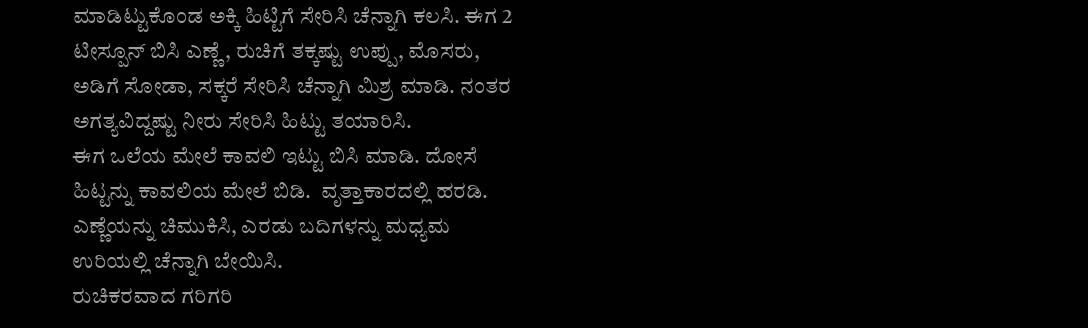ಮಾಡಿಟ್ಟುಕೊಂಡ ಅಕ್ಕಿ ಹಿಟ್ಟಿಗೆ ಸೇರಿಸಿ ಚೆನ್ನಾಗಿ ಕಲಸಿ. ಈಗ 2 ಟೀಸ್ಪೂನ್ ಬಿಸಿ ಎಣ್ಣೆ, ರುಚಿಗೆ ತಕ್ಕಷ್ಟು ‌ಉಪ್ಪು, ಮೊಸರು, ಅಡಿಗೆ ಸೋಡಾ, ಸಕ್ಕರೆ ಸೇರಿಸಿ ಚೆನ್ನಾಗಿ ಮಿಶ್ರ ಮಾಡಿ. ನಂತರ ಅಗತ್ಯವಿದ್ದಷ್ಟು ನೀರು ಸೇರಿಸಿ ಹಿಟ್ಟು ತಯಾರಿಸಿ.
ಈಗ ಒಲೆಯ ಮೇಲೆ ಕಾವಲಿ ಇಟ್ಟು ಬಿಸಿ ಮಾಡಿ. ದೋಸೆ ಹಿಟ್ಟನ್ನು ಕಾವಲಿಯ ಮೇಲೆ ಬಿಡಿ.  ವೃತ್ತಾಕಾರದಲ್ಲಿ ಹರಡಿ.
ಎಣ್ಣೆಯನ್ನು ಚಿಮುಕಿಸಿ, ಎರಡು ಬದಿಗಳನ್ನು ಮಧ್ಯಮ ಉರಿಯಲ್ಲಿ ಚೆನ್ನಾಗಿ ಬೇಯಿಸಿ.
ರುಚಿಕರವಾದ ಗರಿಗರಿ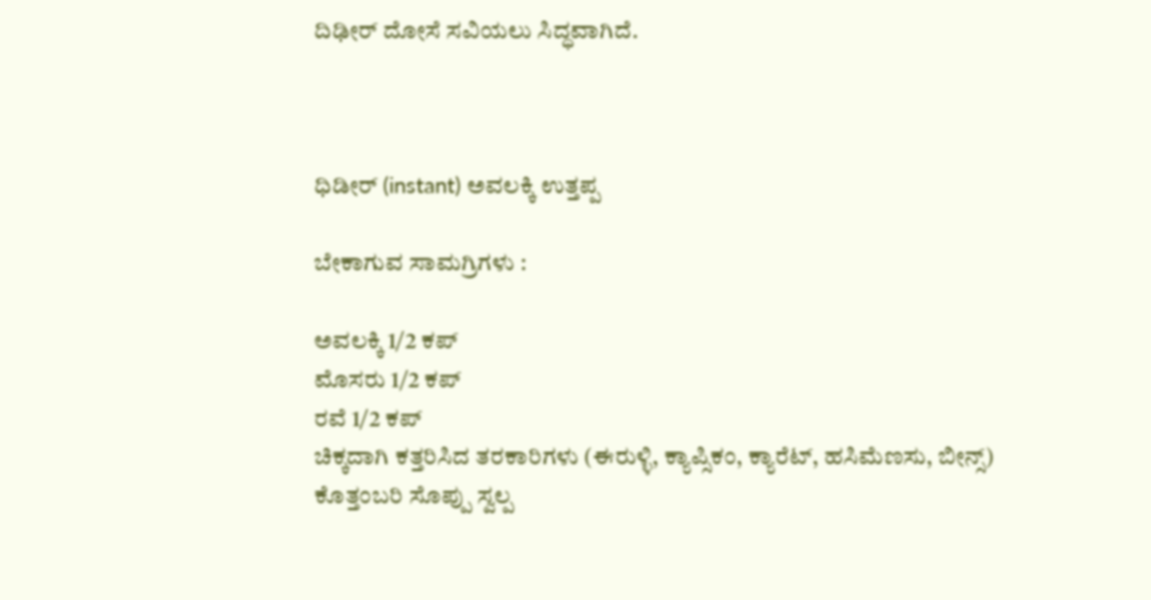ದಿಢೀರ್ ದೋಸೆ ಸವಿಯಲು ಸಿದ್ಧವಾಗಿದೆ.



ಧಿಡೀರ್ (instant) ಅವಲಕ್ಕಿ ಉತ್ತಪ್ಪ

ಬೇಕಾಗುವ ಸಾಮಗ್ರಿಗಳು :

ಅವಲಕ್ಕಿ 1/2 ಕಪ್
ಮೊಸರು 1/2 ಕಪ್
ರವೆ 1/2 ಕಪ್
ಚಿಕ್ಕದಾಗಿ ಕತ್ತರಿಸಿದ ತರಕಾರಿಗಳು (ಈರುಳ್ಳಿ, ಕ್ಯಾಪ್ಸಿಕಂ, ಕ್ಯಾರೆಟ್, ಹಸಿಮೆಣಸು, ಬೀನ್ಸ್)
ಕೊತ್ತಂಬರಿ ಸೊಪ್ಪು ಸ್ವಲ್ಪ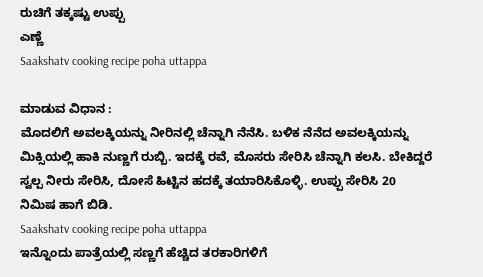ರುಚಿಗೆ ತಕ್ಕಷ್ಟು ಉಪ್ಪು
ಎಣ್ಣೆ
Saakshatv cooking recipe poha uttappa

ಮಾಡುವ ವಿಧಾನ :
ಮೊದಲಿಗೆ ಅವಲಕ್ಕಿಯನ್ನು ನೀರಿನಲ್ಲಿ ಚೆನ್ನಾಗಿ ನೆನೆಸಿ. ಬಳಿಕ ನೆನೆದ ಅವಲಕ್ಕಿಯನ್ನು ಮಿಕ್ಸಿಯಲ್ಲಿ ಹಾಕಿ ನುಣ್ಣಗೆ ರುಬ್ಬಿ. ಇದಕ್ಕೆ ರವೆ, ಮೊಸರು ಸೇರಿಸಿ ಚೆನ್ನಾಗಿ ಕಲಸಿ. ಬೇಕಿದ್ದರೆ ಸ್ವಲ್ಪ ನೀರು ಸೇರಿಸಿ, ದೋಸೆ ಹಿಟ್ಟಿನ ಹದಕ್ಕೆ ತಯಾರಿಸಿಕೊಳ್ಳಿ. ಉಪ್ಪು ಸೇರಿಸಿ ‌20 ನಿಮಿಷ ಹಾಗೆ ಬಿಡಿ.
Saakshatv cooking recipe poha uttappa
ಇನ್ನೊಂದು ಪಾತ್ರೆಯಲ್ಲಿ ಸಣ್ಣಗೆ ಹೆಚ್ಚಿದ ತರಕಾರಿಗಳಿಗೆ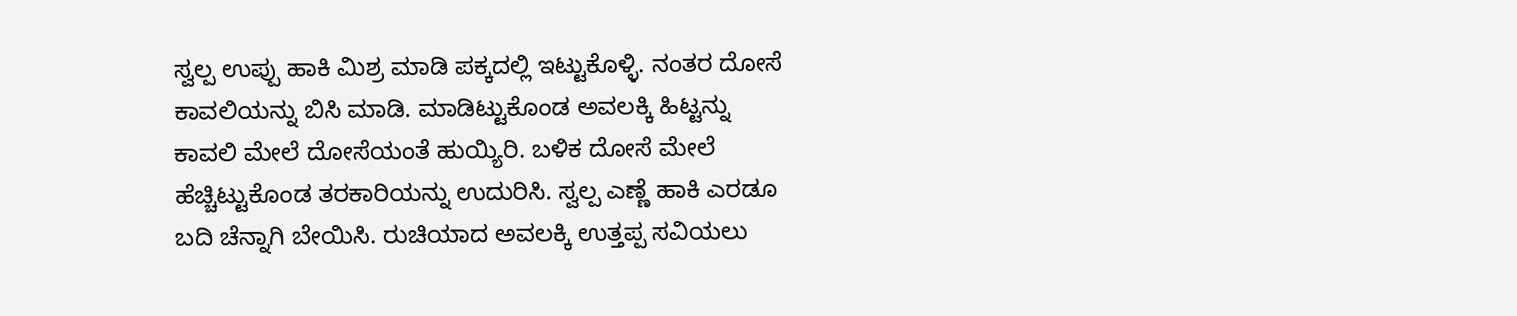ಸ್ವಲ್ಪ ಉಪ್ಪು ಹಾಕಿ ಮಿಶ್ರ ಮಾಡಿ ಪಕ್ಕದಲ್ಲಿ ಇಟ್ಟುಕೊಳ್ಳಿ. ನಂತರ ದೋಸೆ ಕಾವಲಿಯನ್ನು ಬಿಸಿ ಮಾಡಿ. ಮಾಡಿಟ್ಟುಕೊಂಡ ಅವಲಕ್ಕಿ ಹಿಟ್ಟನ್ನು ಕಾವಲಿ ಮೇಲೆ ದೋಸೆಯಂತೆ ಹುಯ್ಯಿರಿ. ಬಳಿಕ ದೋಸೆ ಮೇಲೆ ಹೆಚ್ಚಿಟ್ಟುಕೊಂಡ ತರಕಾರಿಯನ್ನು ಉದುರಿಸಿ. ಸ್ವಲ್ಪ ಎಣ್ಣೆ ಹಾಕಿ ಎರಡೂ ಬದಿ ಚೆನ್ನಾಗಿ ಬೇಯಿಸಿ. ರುಚಿಯಾದ ಅವಲಕ್ಕಿ ಉತ್ತಪ್ಪ ಸವಿಯಲು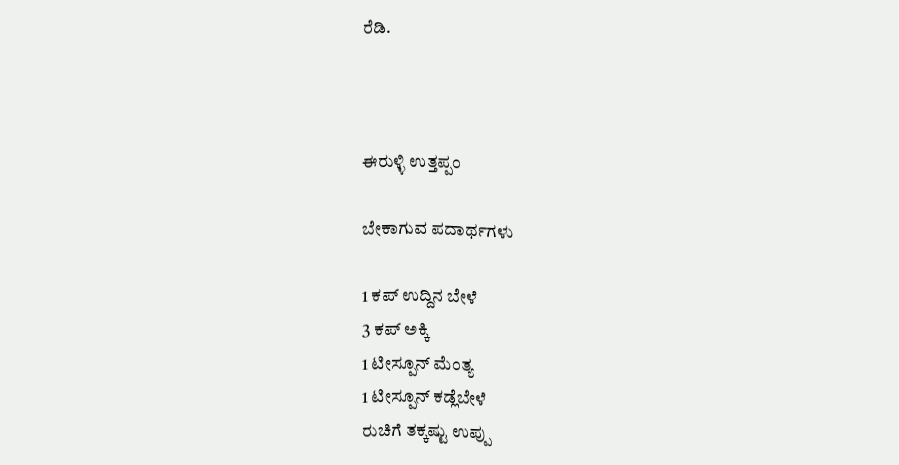ರೆಡಿ.



ಈರುಳ್ಳಿ ಉತ್ತಪ್ಪಂ

ಬೇಕಾಗುವ ಪದಾರ್ಥಗಳು

1 ಕಪ್ ಉದ್ದಿನ ಬೇಳೆ
3 ಕಪ್ ಅಕ್ಕಿ
1 ಟೀಸ್ಪೂನ್ ಮೆಂತ್ಯ
1 ಟೀಸ್ಪೂನ್ ಕಡ್ಲೆಬೇಳೆ
ರುಚಿಗೆ ತಕ್ಕಷ್ಟು ಉಪ್ಪು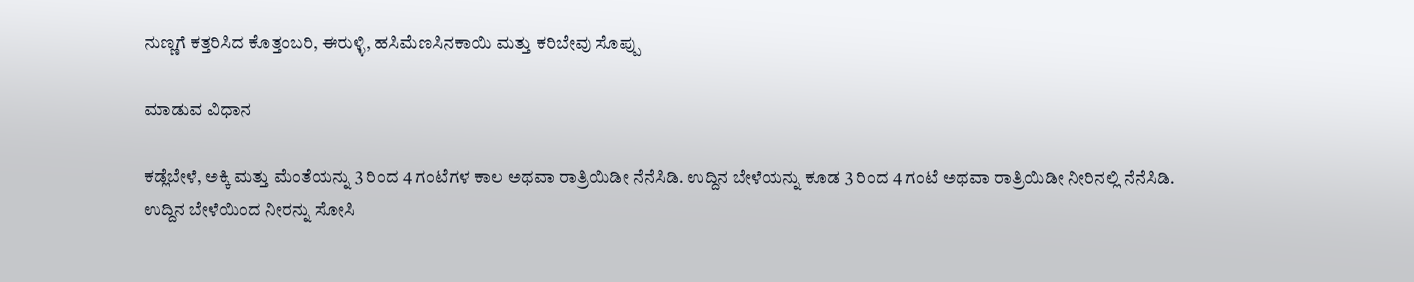ನುಣ್ಣಗೆ ಕತ್ತರಿಸಿದ ಕೊತ್ತಂಬರಿ, ಈರುಳ್ಳಿ, ಹಸಿಮೆಣಸಿನಕಾಯಿ ಮತ್ತು ಕರಿಬೇವು ಸೊಪ್ಪು

ಮಾಡುವ ವಿಧಾನ

ಕಡ್ಲೆಬೇಳೆ, ಅಕ್ಕಿ ಮತ್ತು ಮೆಂತೆಯನ್ನು 3 ರಿಂದ 4 ಗಂಟೆಗಳ ಕಾಲ ಅಥವಾ ರಾತ್ರಿಯಿಡೀ ನೆನೆಸಿಡಿ. ಉದ್ದಿನ ಬೇಳೆಯನ್ನು ಕೂಡ 3 ರಿಂದ 4 ಗಂಟೆ ಅಥವಾ ರಾತ್ರಿಯಿಡೀ ನೀರಿನಲ್ಲಿ ನೆನೆಸಿಡಿ.
ಉದ್ದಿನ ಬೇಳೆಯಿಂದ ನೀರನ್ನು ಸೋಸಿ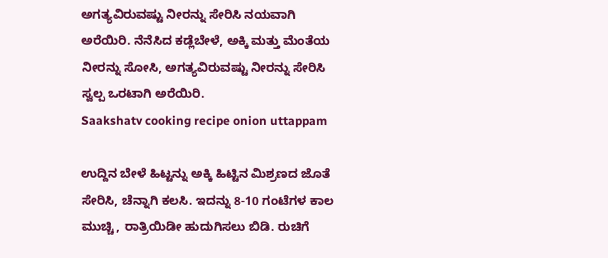ಅಗತ್ಯವಿರುವಷ್ಟು ನೀರನ್ನು ಸೇರಿಸಿ ನಯವಾಗಿ ಅರೆಯಿರಿ. ನೆನೆಸಿದ ಕಡ್ಲೆಬೇಳೆ, ಅಕ್ಕಿ ಮತ್ತು ಮೆಂತೆಯ ನೀರನ್ನು ಸೋಸಿ, ಅಗತ್ಯವಿರುವಷ್ಟು ನೀರನ್ನು ಸೇರಿಸಿ ಸ್ವಲ್ಪ ಒರಟಾಗಿ ಅರೆಯಿರಿ.
Saakshatv cooking recipe onion uttappam

ಉದ್ದಿನ ಬೇಳೆ ಹಿಟ್ಟನ್ನು ಅಕ್ಕಿ ಹಿಟ್ಟಿನ ಮಿಶ್ರಣದ ಜೊತೆ ಸೇರಿಸಿ, ಚೆನ್ನಾಗಿ ಕಲಸಿ. ಇದನ್ನು 8-10 ಗಂಟೆಗಳ ಕಾಲ ಮುಚ್ಚಿ, ರಾತ್ರಿಯಿಡೀ ಹುದುಗಿಸಲು ಬಿಡಿ. ರುಚಿಗೆ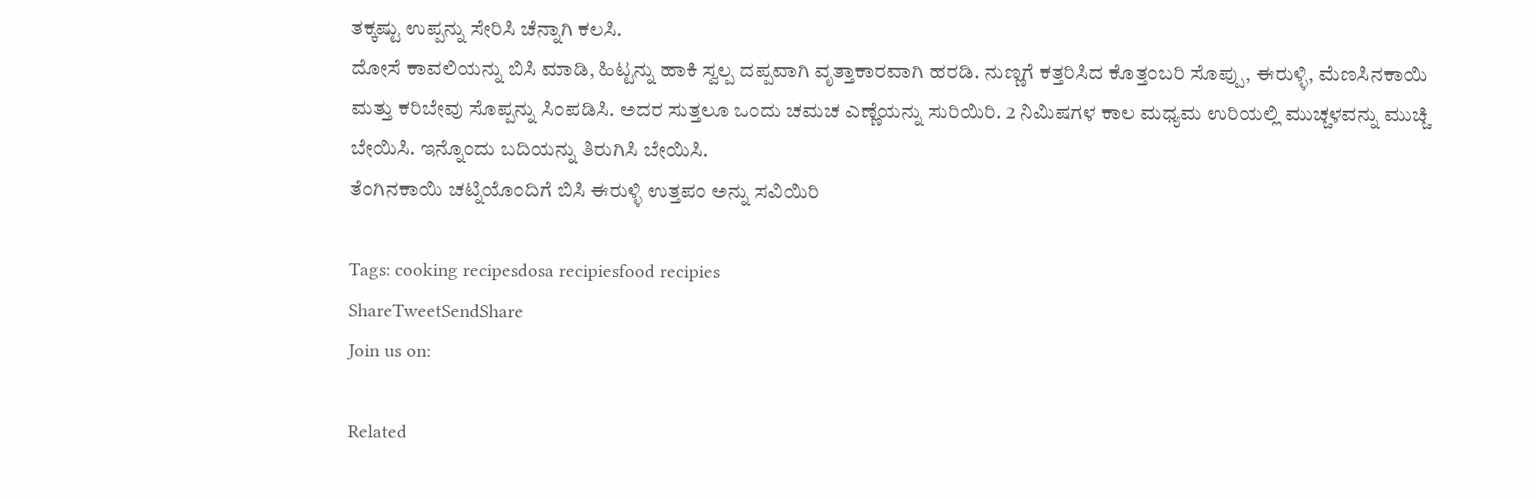ತಕ್ಕಷ್ಟು ಉಪ್ಪನ್ನು ಸೇರಿಸಿ ಚೆನ್ನಾಗಿ ಕಲಸಿ.
ದೋಸೆ ಕಾವಲಿಯನ್ನು ಬಿಸಿ ಮಾಡಿ, ಹಿಟ್ಟನ್ನು ಹಾಕಿ ಸ್ವಲ್ಪ ದಪ್ಪವಾಗಿ ವೃತ್ತಾಕಾರವಾಗಿ ಹರಡಿ. ನುಣ್ಣಗೆ ಕತ್ತರಿಸಿದ ಕೊತ್ತಂಬರಿ ಸೊಪ್ಪು, ಈರುಳ್ಳಿ, ಮೆಣಸಿನಕಾಯಿ ಮತ್ತು ಕರಿಬೇವು ಸೊಪ್ಪನ್ನು ಸಿಂಪಡಿಸಿ. ಅದರ ಸುತ್ತಲೂ ಒಂದು ಚಮಚ ಎಣ್ಣೆಯನ್ನು ಸುರಿಯಿರಿ. 2 ನಿಮಿಷಗಳ ಕಾಲ ಮಧ್ಯಮ ಉರಿಯಲ್ಲಿ ಮುಚ್ಚಳವನ್ನು ಮುಚ್ಚಿ ಬೇಯಿಸಿ. ಇನ್ನೊಂದು ಬದಿಯನ್ನು ತಿರುಗಿಸಿ ಬೇಯಿಸಿ.
ತೆಂಗಿನಕಾಯಿ ಚಟ್ನಿಯೊಂದಿಗೆ ಬಿಸಿ ಈರುಳ್ಳಿ ಉತ್ತಪಂ ಅನ್ನು ಸವಿಯಿರಿ

Tags: cooking recipesdosa recipiesfood recipies
ShareTweetSendShare
Join us on:

Related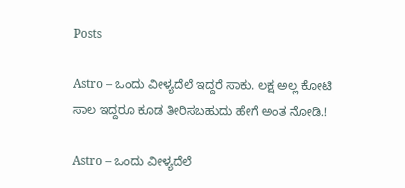Posts

Astro – ಒಂದು ವೀಳ್ಯದೆಲೆ ಇದ್ದರೆ ಸಾಕು. ಲಕ್ಷ ಅಲ್ಲ ಕೋಟಿ ಸಾಲ ಇದ್ದರೂ ಕೂಡ ತೀರಿಸಬಹುದು ಹೇಗೆ ಅಂತ ನೋಡಿ.!

Astro – ಒಂದು ವೀಳ್ಯದೆಲೆ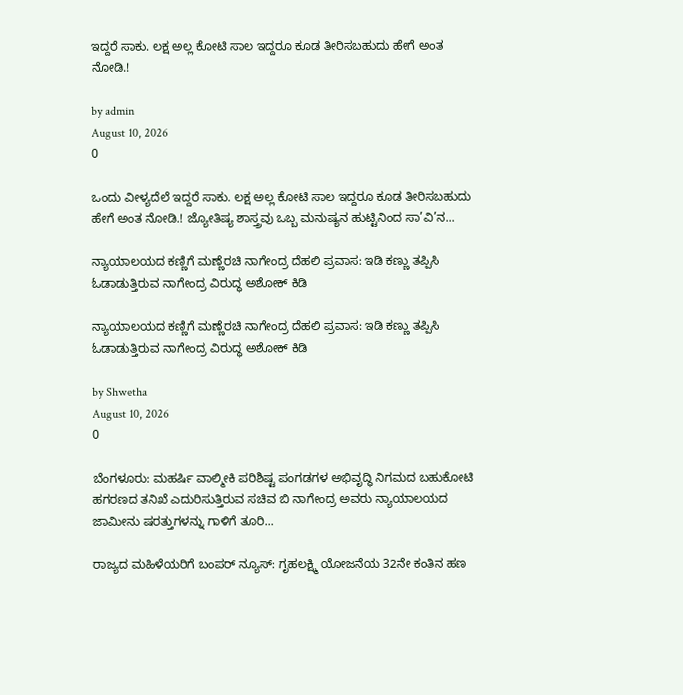ಇದ್ದರೆ ಸಾಕು. ಲಕ್ಷ ಅಲ್ಲ ಕೋಟಿ ಸಾಲ ಇದ್ದರೂ ಕೂಡ ತೀರಿಸಬಹುದು ಹೇಗೆ ಅಂತ ನೋಡಿ.!

by admin
August 10, 2026
0

ಒಂದು ವೀಳ್ಯದೆಲೆ ಇದ್ದರೆ ಸಾಕು. ಲಕ್ಷ ಅಲ್ಲ ಕೋಟಿ ಸಾಲ ಇದ್ದರೂ ಕೂಡ ತೀರಿಸಬಹುದು ಹೇಗೆ ಅಂತ ನೋಡಿ.! ಜ್ಯೋತಿಷ್ಯ ಶಾಸ್ತ್ರವು ಒಬ್ಬ ಮನುಷ್ಯನ ಹುಟ್ಟಿನಿಂದ ಸಾ’ವಿ’ನ...

ನ್ಯಾಯಾಲಯದ ಕಣ್ಣಿಗೆ ಮಣ್ಣೆರಚಿ ನಾಗೇಂದ್ರ ದೆಹಲಿ ಪ್ರವಾಸ: ಇಡಿ ಕಣ್ಣು ತಪ್ಪಿಸಿ ಓಡಾಡುತ್ತಿರುವ ನಾಗೇಂದ್ರ ವಿರುದ್ಧ ಅಶೋಕ್ ಕಿಡಿ

ನ್ಯಾಯಾಲಯದ ಕಣ್ಣಿಗೆ ಮಣ್ಣೆರಚಿ ನಾಗೇಂದ್ರ ದೆಹಲಿ ಪ್ರವಾಸ: ಇಡಿ ಕಣ್ಣು ತಪ್ಪಿಸಿ ಓಡಾಡುತ್ತಿರುವ ನಾಗೇಂದ್ರ ವಿರುದ್ಧ ಅಶೋಕ್ ಕಿಡಿ

by Shwetha
August 10, 2026
0

ಬೆಂಗಳೂರು: ಮಹರ್ಷಿ ವಾಲ್ಮೀಕಿ ಪರಿಶಿಷ್ಟ ಪಂಗಡಗಳ ಅಭಿವೃದ್ಧಿ ನಿಗಮದ ಬಹುಕೋಟಿ ಹಗರಣದ ತನಿಖೆ ಎದುರಿಸುತ್ತಿರುವ ಸಚಿವ ಬಿ ನಾಗೇಂದ್ರ ಅವರು ನ್ಯಾಯಾಲಯದ ಜಾಮೀನು ಷರತ್ತುಗಳನ್ನು ಗಾಳಿಗೆ ತೂರಿ...

ರಾಜ್ಯದ ಮಹಿಳೆಯರಿಗೆ ಬಂಪರ್ ನ್ಯೂಸ್: ಗೃಹಲಕ್ಷ್ಮಿ ಯೋಜನೆಯ 32ನೇ ಕಂತಿನ ಹಣ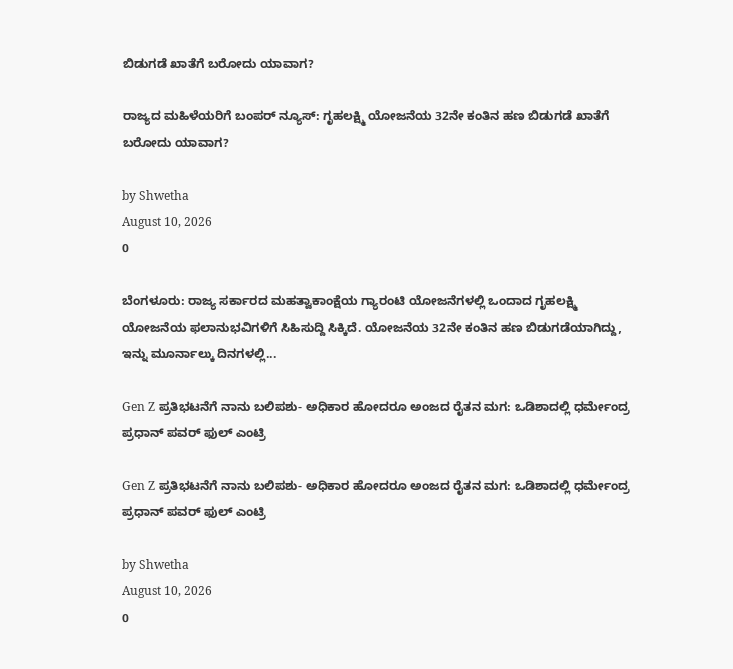ಬಿಡುಗಡೆ ಖಾತೆಗೆ ಬರೋದು ಯಾವಾಗ?

ರಾಜ್ಯದ ಮಹಿಳೆಯರಿಗೆ ಬಂಪರ್ ನ್ಯೂಸ್: ಗೃಹಲಕ್ಷ್ಮಿ ಯೋಜನೆಯ 32ನೇ ಕಂತಿನ ಹಣ ಬಿಡುಗಡೆ ಖಾತೆಗೆ ಬರೋದು ಯಾವಾಗ?

by Shwetha
August 10, 2026
0

ಬೆಂಗಳೂರು: ರಾಜ್ಯ ಸರ್ಕಾರದ ಮಹತ್ವಾಕಾಂಕ್ಷೆಯ ಗ್ಯಾರಂಟಿ ಯೋಜನೆಗಳಲ್ಲಿ ಒಂದಾದ ಗೃಹಲಕ್ಷ್ಮಿ ಯೋಜನೆಯ ಫಲಾನುಭವಿಗಳಿಗೆ ಸಿಹಿಸುದ್ದಿ ಸಿಕ್ಕಿದೆ. ಯೋಜನೆಯ 32ನೇ ಕಂತಿನ ಹಣ ಬಿಡುಗಡೆಯಾಗಿದ್ದು, ಇನ್ನು ಮೂರ್ನಾಲ್ಕು ದಿನಗಳಲ್ಲಿ...

Gen Z ಪ್ರತಿಭಟನೆಗೆ ನಾನು ಬಲಿಪಶು- ಅಧಿಕಾರ ಹೋದರೂ ಅಂಜದ ರೈತನ ಮಗ: ಒಡಿಶಾದಲ್ಲಿ ಧರ್ಮೇಂದ್ರ ಪ್ರಧಾನ್ ಪವರ್ ಫುಲ್ ಎಂಟ್ರಿ

Gen Z ಪ್ರತಿಭಟನೆಗೆ ನಾನು ಬಲಿಪಶು- ಅಧಿಕಾರ ಹೋದರೂ ಅಂಜದ ರೈತನ ಮಗ: ಒಡಿಶಾದಲ್ಲಿ ಧರ್ಮೇಂದ್ರ ಪ್ರಧಾನ್ ಪವರ್ ಫುಲ್ ಎಂಟ್ರಿ

by Shwetha
August 10, 2026
0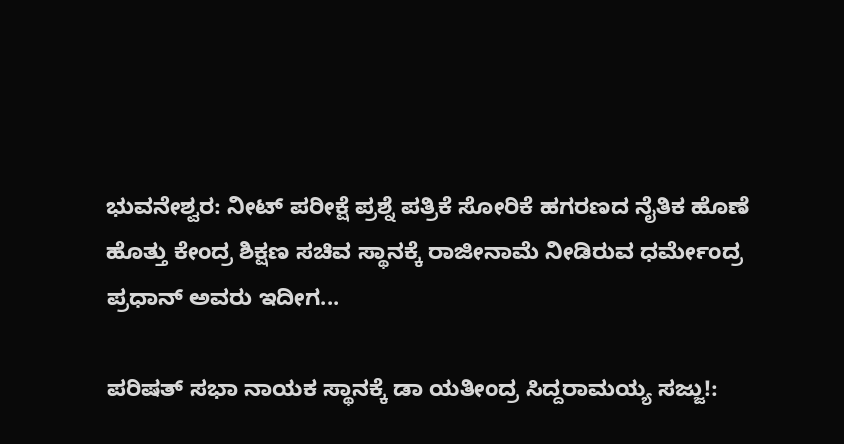ಭುವನೇಶ್ವರ: ನೀಟ್ ಪರೀಕ್ಷೆ ಪ್ರಶ್ನೆ ಪತ್ರಿಕೆ ಸೋರಿಕೆ ಹಗರಣದ ನೈತಿಕ ಹೊಣೆ ಹೊತ್ತು ಕೇಂದ್ರ ಶಿಕ್ಷಣ ಸಚಿವ ಸ್ಥಾನಕ್ಕೆ ರಾಜೀನಾಮೆ ನೀಡಿರುವ ಧರ್ಮೇಂದ್ರ ಪ್ರಧಾನ್ ಅವರು ಇದೀಗ...

ಪರಿಷತ್ ಸಭಾ ನಾಯಕ ಸ್ಥಾನಕ್ಕೆ ಡಾ ಯತೀಂದ್ರ ಸಿದ್ದರಾಮಯ್ಯ ಸಜ್ಜು!: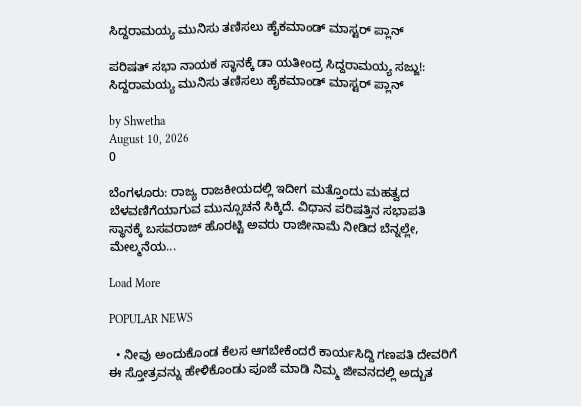ಸಿದ್ದರಾಮಯ್ಯ ಮುನಿಸು ತಣಿಸಲು ಹೈಕಮಾಂಡ್ ಮಾಸ್ಟರ್ ಪ್ಲಾನ್

ಪರಿಷತ್ ಸಭಾ ನಾಯಕ ಸ್ಥಾನಕ್ಕೆ ಡಾ ಯತೀಂದ್ರ ಸಿದ್ದರಾಮಯ್ಯ ಸಜ್ಜು!: ಸಿದ್ದರಾಮಯ್ಯ ಮುನಿಸು ತಣಿಸಲು ಹೈಕಮಾಂಡ್ ಮಾಸ್ಟರ್ ಪ್ಲಾನ್

by Shwetha
August 10, 2026
0

ಬೆಂಗಳೂರು: ರಾಜ್ಯ ರಾಜಕೀಯದಲ್ಲಿ ಇದೀಗ ಮತ್ತೊಂದು ಮಹತ್ವದ ಬೆಳವಣಿಗೆಯಾಗುವ ಮುನ್ಸೂಚನೆ ಸಿಕ್ಕಿದೆ. ವಿಧಾನ ಪರಿಷತ್ತಿನ ಸಭಾಪತಿ ಸ್ಥಾನಕ್ಕೆ ಬಸವರಾಜ್ ಹೊರಟ್ಟಿ ಅವರು ರಾಜೀನಾಮೆ ನೀಡಿದ ಬೆನ್ನಲ್ಲೇ, ಮೇಲ್ಮನೆಯ...

Load More

POPULAR NEWS

  • ನೀವು ಅಂದುಕೊಂಡ ಕೆಲಸ ಆಗಬೇಕೆಂದರೆ ಕಾರ್ಯಸಿದ್ದಿ ಗಣಪತಿ ದೇವರಿಗೆ ಈ ಸ್ತೋತ್ರವನ್ನು ಹೇಳಿಕೊಂಡು ಪೂಜೆ ಮಾಡಿ ನಿಮ್ಮ ಜೀವನದಲ್ಲಿ ಅದ್ಬುತ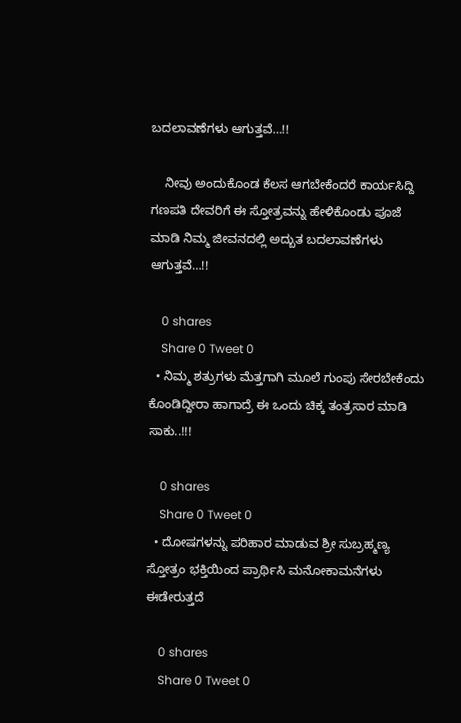ಬದಲಾವಣೆಗಳು ಆಗುತ್ತವೆ…!!

    ನೀವು ಅಂದುಕೊಂಡ ಕೆಲಸ ಆಗಬೇಕೆಂದರೆ ಕಾರ್ಯಸಿದ್ದಿ ಗಣಪತಿ ದೇವರಿಗೆ ಈ ಸ್ತೋತ್ರವನ್ನು ಹೇಳಿಕೊಂಡು ಪೂಜೆ ಮಾಡಿ ನಿಮ್ಮ ಜೀವನದಲ್ಲಿ ಅದ್ಬುತ ಬದಲಾವಣೆಗಳು ಆಗುತ್ತವೆ…!!

    0 shares
    Share 0 Tweet 0
  • ನಿಮ್ಮ ಶತ್ರುಗಳು ಮೆತ್ತಗಾಗಿ ಮೂಲೆ ಗುಂಪು ಸೇರಬೇಕೆಂದು ಕೊಂಡಿದ್ದೀರಾ ಹಾಗಾದ್ರೆ ಈ ಒಂದು ಚಿಕ್ಕ ತಂತ್ರಸಾರ ಮಾಡಿ ಸಾಕು..!!!

    0 shares
    Share 0 Tweet 0
  • ದೋಷಗಳನ್ನು ಪರಿಹಾರ ಮಾಡುವ ಶ್ರೀ ಸುಬ್ರಹ್ಮಣ್ಯ ಸ್ತೋತ್ರಂ ಭಕ್ತಿಯಿಂದ ಪ್ರಾರ್ಥಿಸಿ ಮನೋಕಾಮನೆಗಳು ಈಡೇರುತ್ತದೆ

    0 shares
    Share 0 Tweet 0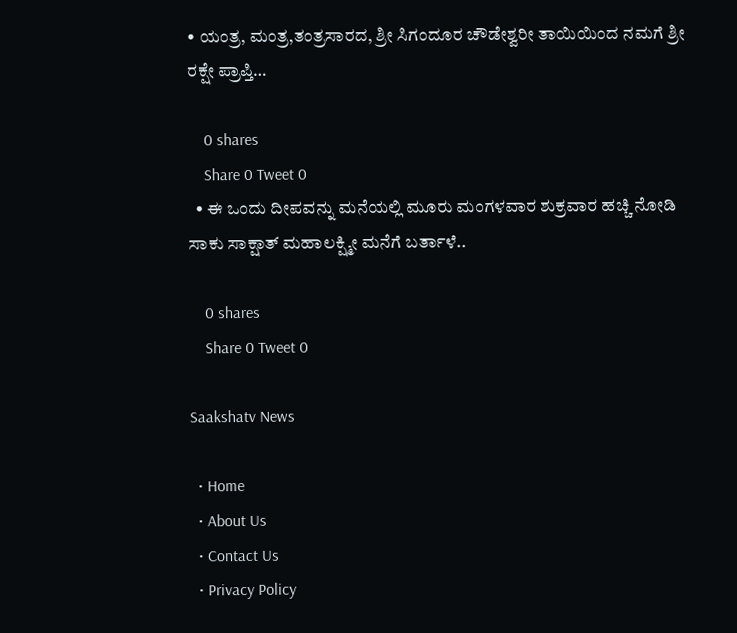• ಯಂತ್ರ, ಮಂತ್ರ,ತಂತ್ರಸಾರದ, ಶ್ರೀ ಸಿಗಂದೂರ ಚೌಡೇಶ್ವರೀ ತಾಯಿಯಿಂದ ನಮಗೆ ಶ್ರೀ ರಕ್ಷೇ ಪ್ರಾಪ್ತಿ…

    0 shares
    Share 0 Tweet 0
  • ಈ ಒಂದು ದೀಪವನ್ನು ಮನೆಯಲ್ಲಿ ಮೂರು ಮಂಗಳವಾರ ಶುಕ್ರವಾರ ಹಚ್ಚಿ ನೋಡಿ ಸಾಕು ಸಾಕ್ಷಾತ್ ಮಹಾಲಕ್ಷ್ಮೀ ಮನೆಗೆ ಬರ್ತಾಳೆ..

    0 shares
    Share 0 Tweet 0

Saakshatv News

  • Home
  • About Us
  • Contact Us
  • Privacy Policy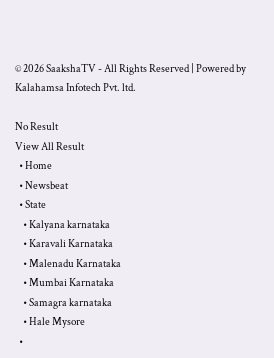© 2026 SaakshaTV - All Rights Reserved | Powered by Kalahamsa Infotech Pvt. ltd.

No Result
View All Result
  • Home
  • Newsbeat
  • State
    • Kalyana karnataka
    • Karavali Karnataka
    • Malenadu Karnataka
    • Mumbai Karnataka
    • Samagra karnataka
    • Hale Mysore
  •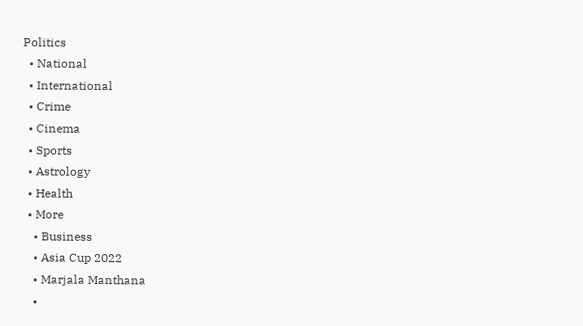Politics
  • National
  • International
  • Crime
  • Cinema
  • Sports
  • Astrology
  • Health
  • More
    • Business
    • Asia Cup 2022
    • Marjala Manthana
    •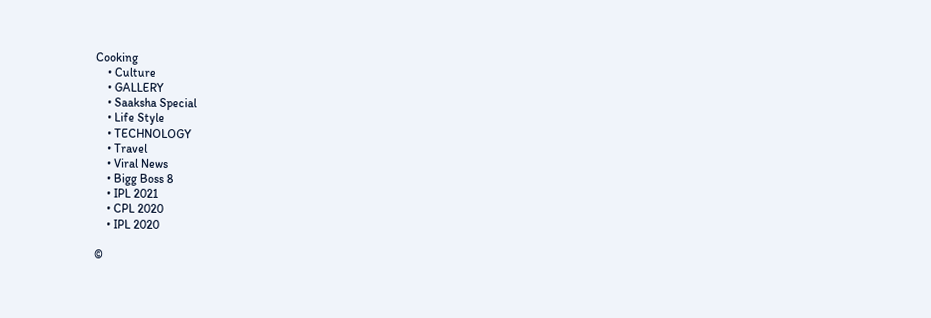Cooking
    • Culture
    • GALLERY
    • Saaksha Special
    • Life Style
    • TECHNOLOGY
    • Travel
    • Viral News
    • Bigg Boss 8
    • IPL 2021
    • CPL 2020
    • IPL 2020

©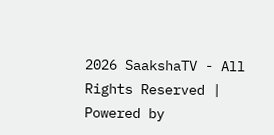2026 SaakshaTV - All Rights Reserved | Powered by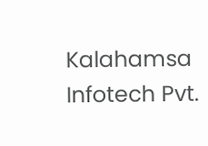Kalahamsa Infotech Pvt.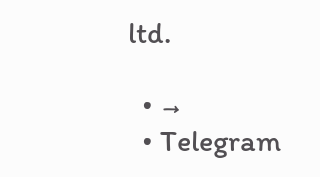ltd.

  • →
  • Telegram